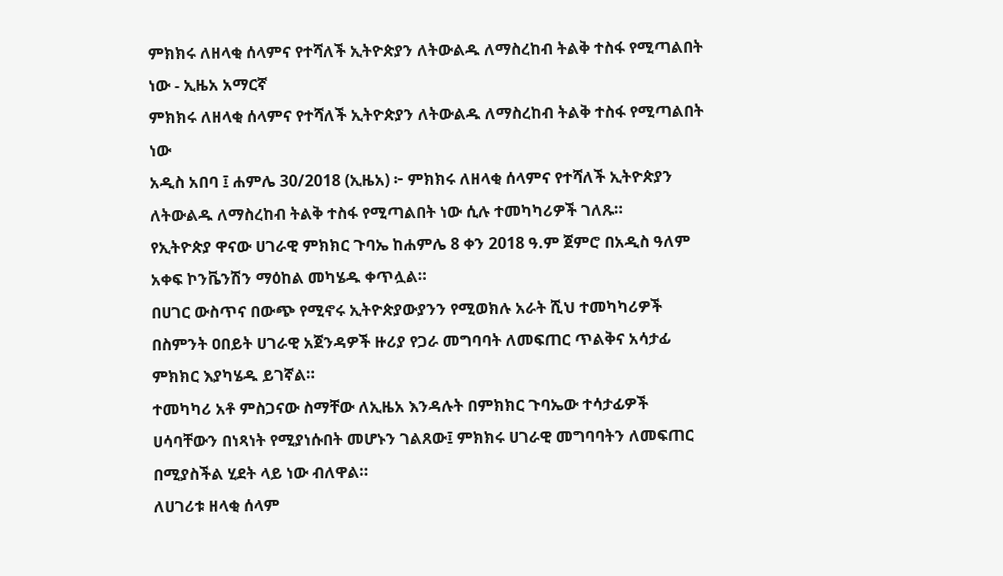ምክክሩ ለዘላቂ ሰላምና የተሻለች ኢትዮጵያን ለትውልዱ ለማስረከብ ትልቅ ተስፋ የሚጣልበት ነው - ኢዜአ አማርኛ
ምክክሩ ለዘላቂ ሰላምና የተሻለች ኢትዮጵያን ለትውልዱ ለማስረከብ ትልቅ ተስፋ የሚጣልበት ነው
አዲስ አበባ ፤ ሐምሌ 30/2018 (ኢዜአ) ፦ ምክክሩ ለዘላቂ ሰላምና የተሻለች ኢትዮጵያን ለትውልዱ ለማስረከብ ትልቅ ተስፋ የሚጣልበት ነው ሲሉ ተመካካሪዎች ገለጹ።
የኢትዮጵያ ዋናው ሀገራዊ ምክክር ጉባኤ ከሐምሌ 8 ቀን 2018 ዓ.ም ጀምሮ በአዲስ ዓለም አቀፍ ኮንቬንሽን ማዕከል መካሄዱ ቀጥሏል።
በሀገር ውስጥና በውጭ የሚኖሩ ኢትዮጵያውያንን የሚወክሉ አራት ሺህ ተመካካሪዎች በስምንት ዐበይት ሀገራዊ አጀንዳዎች ዙሪያ የጋራ መግባባት ለመፍጠር ጥልቅና አሳታፊ ምክክር እያካሄዱ ይገኛል።
ተመካካሪ አቶ ምስጋናው ስማቸው ለኢዜአ እንዳሉት በምክክር ጉባኤው ተሳታፊዎች ሀሳባቸውን በነጻነት የሚያነሱበት መሆኑን ገልጸው፤ ምክክሩ ሀገራዊ መግባባትን ለመፍጠር በሚያስችል ሂደት ላይ ነው ብለዋል።
ለሀገሪቱ ዘላቂ ሰላም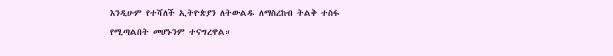እንዲሁም የተሻለች ኢትዮጵያን ለትውልዱ ለማስረከብ ትልቅ ተስፋ የሚጣልበት መሆኑንም ተናግረዋል።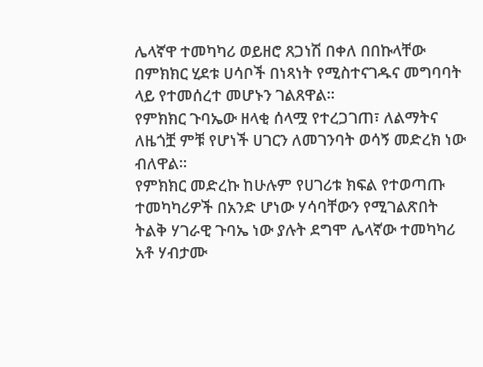ሌላኛዋ ተመካካሪ ወይዘሮ ጸጋነሽ በቀለ በበኩላቸው በምክክር ሂደቱ ሀሳቦች በነጻነት የሚስተናገዱና መግባባት ላይ የተመሰረተ መሆኑን ገልጸዋል።
የምክክር ጉባኤው ዘላቂ ሰላሟ የተረጋገጠ፣ ለልማትና ለዜጎቿ ምቹ የሆነች ሀገርን ለመገንባት ወሳኝ መድረክ ነው ብለዋል።
የምክክር መድረኩ ከሁሉም የሀገሪቱ ክፍል የተወጣጡ ተመካካሪዎች በአንድ ሆነው ሃሳባቸውን የሚገልጽበት ትልቅ ሃገራዊ ጉባኤ ነው ያሉት ደግሞ ሌላኛው ተመካካሪ አቶ ሃብታሙ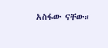አስፋው ናቸው።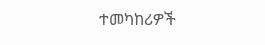ተመካከሪዎች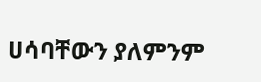ሀሳባቸውን ያለምንም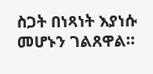ስጋት በነጻነት እያነሱ መሆኑን ገልጸዋል።